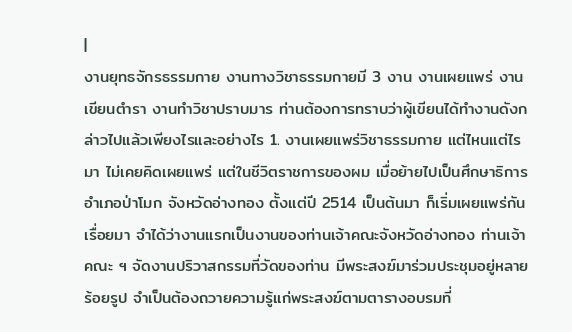|
งานยุทธจักรธรรมกาย งานทางวิชาธรรมกายมี 3 งาน งานเผยแพร่ งานเขียนตำรา งานทำวิชาปราบมาร ท่านต้องการทราบว่าผู้เขียนได้ทำงานดังกล่าวไปแล้วเพียงไรและอย่างไร 1. งานเผยแพร่วิชาธรรมกาย แต่ไหนแต่ไรมา ไม่เคยคิดเผยแพร่ แต่ในชีวิตราชการของผม เมื่อย้ายไปเป็นศึกษาธิการอำเภอป่าโมก จังหวัดอ่างทอง ตั้งแต่ปี 2514 เป็นต้นมา ก็เริ่มเผยแพร่กันเรื่อยมา จำได้ว่างานแรกเป็นงานของท่านเจ้าคณะจังหวัดอ่างทอง ท่านเจ้าคณะ ฯ จัดงานปริวาสกรรมที่วัดของท่าน มีพระสงฆ์มาร่วมประชุมอยู่หลายร้อยรูป จำเป็นต้องถวายความรู้แก่พระสงฆ์ตามตารางอบรมที่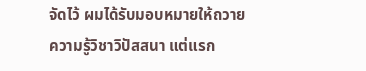จัดไว้ ผมได้รับมอบหมายให้ถวายความรู้วิชาวิปัสสนา แต่แรก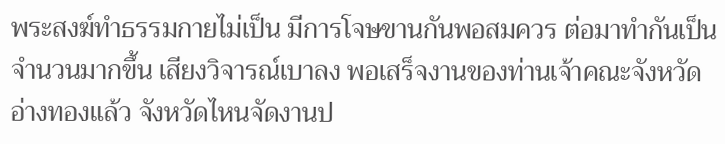พระสงฆ์ทำธรรมกายไม่เป็น มีการโจษขานกันพอสมควร ต่อมาทำกันเป็นจำนวนมากขึ้น เสียงวิจารณ์เบาลง พอเสร็จงานของท่านเจ้าคณะจังหวัดอ่างทองแล้ว จังหวัดไหนจัดงานป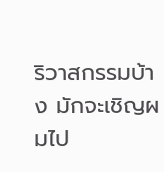ริวาสกรรมบ้าง มักจะเชิญผมไป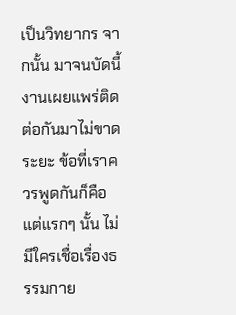เป็นวิทยากร จากนั้น มาจนบัดนี้ งานเผยแพร่ติดต่อกันมาไม่ขาดระยะ ข้อที่เราควรพูดกันก็คือ แต่แรกๆ นั้น ไม่มีใครเชื่อเรื่องธรรมกาย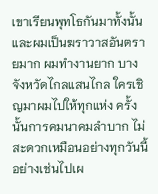เขาเรียนพุทโธกันมาทั้งนั้น และผมเป็นฆราวาสอันตรายมาก ผมทำงานยาก บางจังหวัดไกลแสนไกล ใครเชิญมาผมไปให้ทุกแห่ง ครั้งนั้นการคมนาคมลำบาก ไม่สะดวกเหมือนอย่างทุกวันนี้ อย่างเช่นไปเผ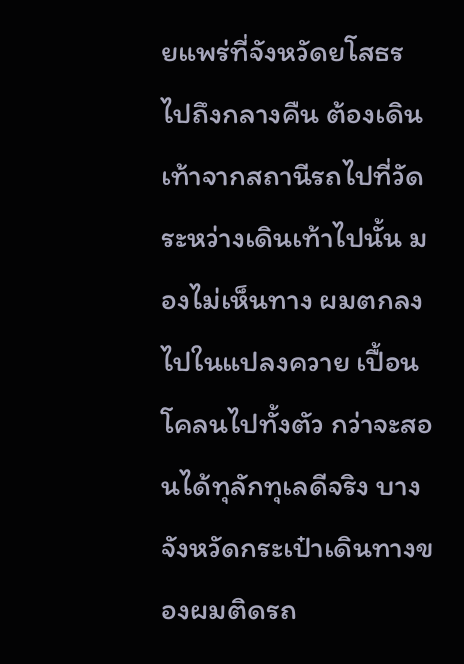ยแพร่ที่จังหวัดยโสธร ไปถึงกลางคืน ต้องเดินเท้าจากสถานีรถไปที่วัด ระหว่างเดินเท้าไปนั้น มองไม่เห็นทาง ผมตกลงไปในแปลงควาย เปื้อนโคลนไปทั้งตัว กว่าจะสอนได้ทุลักทุเลดีจริง บางจังหวัดกระเป๋าเดินทางของผมติดรถ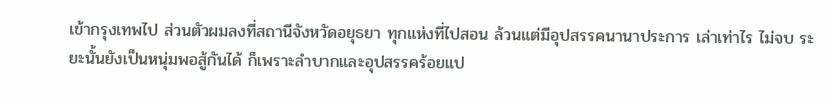เข้ากรุงเทพไป ส่วนตัวผมลงที่สถานีจังหวัดอยุธยา ทุกแห่งที่ไปสอน ล้วนแต่มีอุปสรรคนานาประการ เล่าเท่าไร ไม่จบ ระยะนั้นยังเป็นหนุ่มพอสู้กันได้ ก็เพราะลำบากและอุปสรรคร้อยแป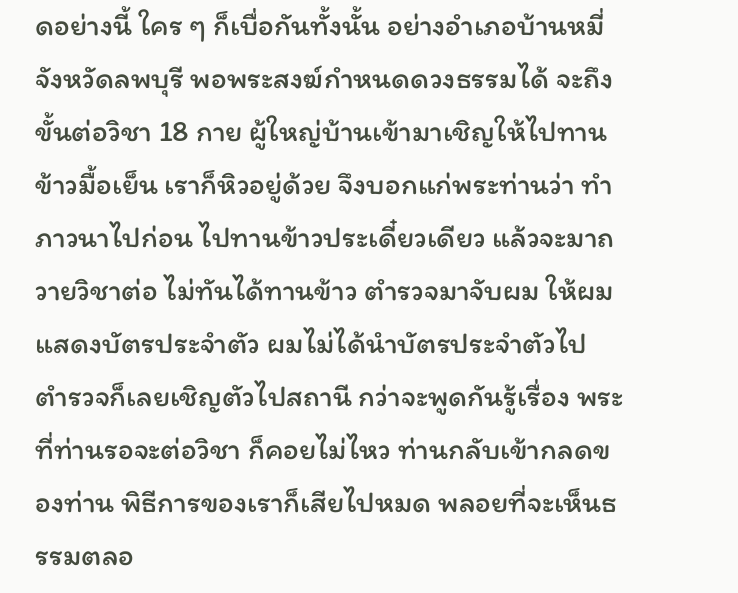ดอย่างนี้ ใคร ๆ ก็เบื่อกันทั้งนั้น อย่างอำเภอบ้านหมี่ จังหวัดลพบุรี พอพระสงฆ์กำหนดดวงธรรมได้ จะถึงขั้นต่อวิชา 18 กาย ผู้ใหญ่บ้านเข้ามาเชิญให้ไปทานข้าวมื้อเย็น เราก็หิวอยู่ด้วย จึงบอกแก่พระท่านว่า ทำภาวนาไปก่อน ไปทานข้าวประเดี๋ยวเดียว แล้วจะมาถวายวิชาต่อ ไม่ทันได้ทานข้าว ตำรวจมาจับผม ให้ผมแสดงบัตรประจำตัว ผมไม่ได้นำบัตรประจำตัวไป ตำรวจก็เลยเชิญตัวไปสถานี กว่าจะพูดกันรู้เรื่อง พระที่ท่านรอจะต่อวิชา ก็คอยไม่ไหว ท่านกลับเข้ากลดของท่าน พิธีการของเราก็เสียไปหมด พลอยที่จะเห็นธรรมตลอ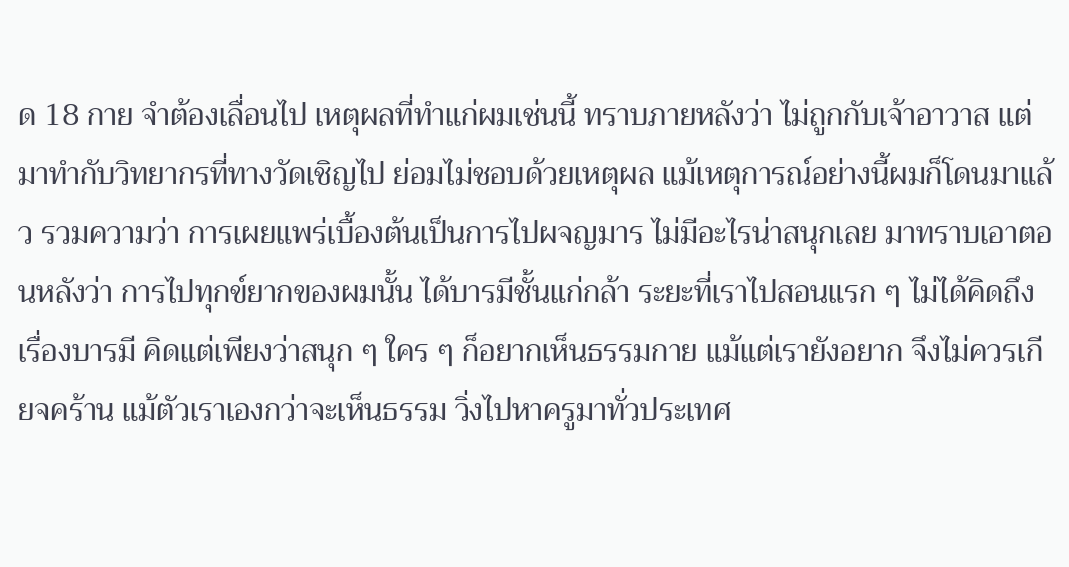ด 18 กาย จำต้องเลื่อนไป เหตุผลที่ทำแก่ผมเช่นนี้ ทราบภายหลังว่า ไม่ถูกกับเจ้าอาวาส แต่มาทำกับวิทยากรที่ทางวัดเชิญไป ย่อมไม่ชอบด้วยเหตุผล แม้เหตุการณ์อย่างนี้ผมก็โดนมาแล้ว รวมความว่า การเผยแพร่เบื้องต้นเป็นการไปผจญมาร ไม่มีอะไรน่าสนุกเลย มาทราบเอาตอนหลังว่า การไปทุกข์ยากของผมนั้น ได้บารมีชั้นแก่กล้า ระยะที่เราไปสอนแรก ๆ ไม่ได้คิดถึงเรื่องบารมี คิดแต่เพียงว่าสนุก ๆ ใคร ๆ ก็อยากเห็นธรรมกาย แม้แต่เรายังอยาก จึงไม่ควรเกียจคร้าน แม้ตัวเราเองกว่าจะเห็นธรรม วิ่งไปหาครูมาทั่วประเทศ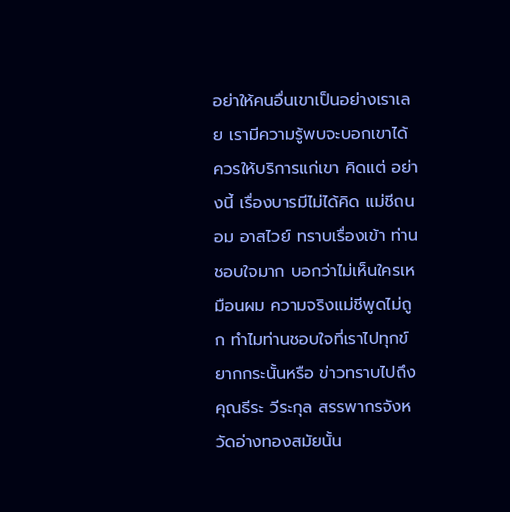อย่าให้คนอื่นเขาเป็นอย่างเราเลย เรามีความรู้พบจะบอกเขาได้ ควรให้บริการแก่เขา คิดแต่ อย่างนี้ เรื่องบารมีไม่ได้คิด แม่ชีถนอม อาสไวย์ ทราบเรื่องเข้า ท่านชอบใจมาก บอกว่าไม่เห็นใครเหมือนผม ความจริงแม่ชีพูดไม่ถูก ทำไมท่านชอบใจที่เราไปทุกข์ยากกระนั้นหรือ ข่าวทราบไปถึงคุณธีระ วีระกุล สรรพากรจังหวัดอ่างทองสมัยนั้น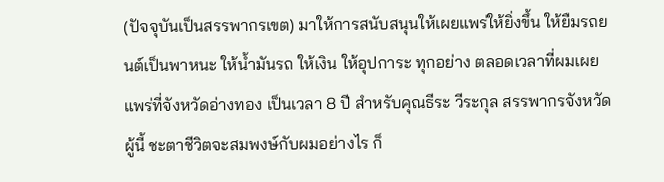(ปัจจุบันเป็นสรรพากรเขต) มาให้การสนับสนุนให้เผยแพร่ให้ยิ่งขึ้น ให้ยืมรถยนต์เป็นพาหนะ ให้น้ำมันรถ ให้เงิน ให้อุปการะ ทุกอย่าง ตลอดเวลาที่ผมเผยแพร่ที่จังหวัดอ่างทอง เป็นเวลา 8 ปี สำหรับคุณธีระ วีระกุล สรรพากรจังหวัดผู้นี้ ชะตาชีวิตจะสมพงษ์กับผมอย่างไร ก็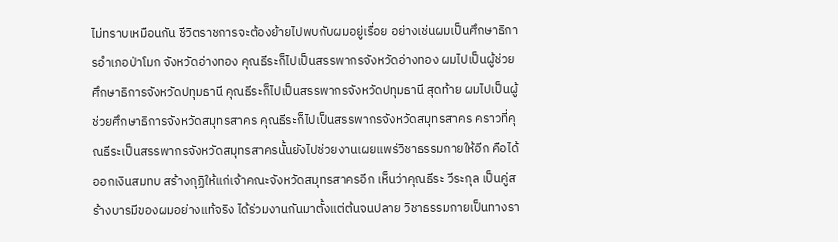ไม่ทราบเหมือนกัน ชีวิตราชการจะต้องย้ายไปพบกับผมอยู่เรื่อย อย่างเช่นผมเป็นศึกษาธิการอำเภอป่าโมก จังหวัดอ่างทอง คุณธีระก็ไปเป็นสรรพากรจังหวัดอ่างทอง ผมไปเป็นผู้ช่วยศึกษาธิการจังหวัดปทุมธานี คุณธีระก็ไปเป็นสรรพากรจังหวัดปทุมธานี สุดท้าย ผมไปเป็นผู้ช่วยศึกษาธิการจังหวัดสมุทรสาคร คุณธีระก็ไปเป็นสรรพากรจังหวัดสมุทรสาคร คราวที่คุณธีระเป็นสรรพากรจังหวัดสมุทรสาครนั้นยังไปช่วยงานเผยแพร่วิชาธรรมกายให้อีก คือได้ออกเงินสมทบ สร้างกุฏิให้แก่เจ้าคณะจังหวัดสมุทรสาครอีก เห็นว่าคุณธีระ วีระกุล เป็นคู่สร้างบารมีของผมอย่างแท้จริง ได้ร่วมงานกันมาตั้งแต่ต้นจนปลาย วิชาธรรมกายเป็นทางรา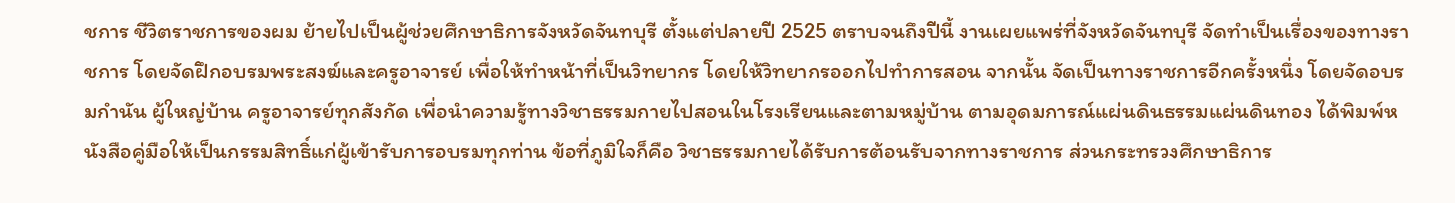ชการ ชีวิตราชการของผม ย้ายไปเป็นผู้ช่วยศึกษาธิการจังหวัดจันทบุรี ตั้งแต่ปลายปี 2525 ตราบจนถึงปีนี้ งานเผยแพร่ที่จังหวัดจันทบุรี จัดทำเป็นเรื่องของทางราชการ โดยจัดฝึกอบรมพระสงฆ์และครูอาจารย์ เพื่อให้ทำหน้าที่เป็นวิทยากร โดยให้วิทยากรออกไปทำการสอน จากนั้น จัดเป็นทางราชการอีกครั้งหนึ่ง โดยจัดอบรมกำนัน ผู้ใหญ่บ้าน ครูอาจารย์ทุกสังกัด เพื่อนำความรู้ทางวิชาธรรมกายไปสอนในโรงเรียนและตามหมู่บ้าน ตามอุดมการณ์แผ่นดินธรรมแผ่นดินทอง ได้พิมพ์หนังสือคู่มือให้เป็นกรรมสิทธิ์แก่ผู้เข้ารับการอบรมทุกท่าน ข้อที่ภูมิใจก็คือ วิชาธรรมกายได้รับการต้อนรับจากทางราชการ ส่วนกระทรวงศึกษาธิการ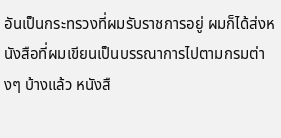อันเป็นกระทรวงที่ผมรับราชการอยู่ ผมก็ได้ส่งหนังสือที่ผมเขียนเป็นบรรณาการไปตามกรมต่างๆ บ้างแล้ว หนังสื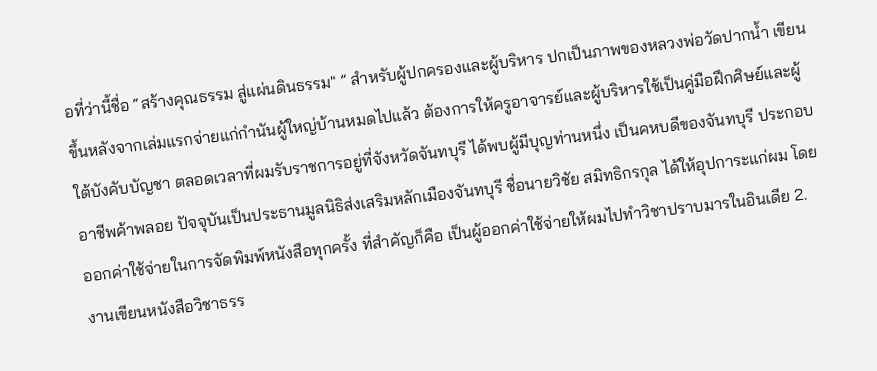อที่ว่านี้ชื่อ “สร้างคุณธรรม สู่แผ่นดินธรรม" ” สำหรับผู้ปกครองและผู้บริหาร ปกเป็นภาพของหลวงพ่อวัดปากน้ำ เขียนขึ้นหลังจากเล่มแรกจ่ายแก่กำนันผู้ใหญ่บ้านหมดไปแล้ว ต้องการให้ครูอาจารย์และผู้บริหารใช้เป็นคู่มือฝึกศิษย์และผู้ใต้บังคับบัญชา ตลอดเวลาที่ผมรับราชการอยู่ที่จังหวัดจันทบุรี ได้พบผู้มีบุญท่านหนึ่ง เป็นคหบดีของจันทบุรี ประกอบอาชีพค้าพลอย ปัจจุบันเป็นประธานมูลนิธิส่งเสริมหลักเมืองจันทบุรี ชื่อนายวิชัย สมิทธิกรกุล ได้ให้อุปการะแก่ผม โดยออกค่าใช้จ่ายในการจัดพิมพ์หนังสือทุกครั้ง ที่สำคัญก็คือ เป็นผู้ออกค่าใช้จ่ายให้ผมไปทำวิชาปราบมารในอินเดีย 2. งานเขียนหนังสือวิชาธรร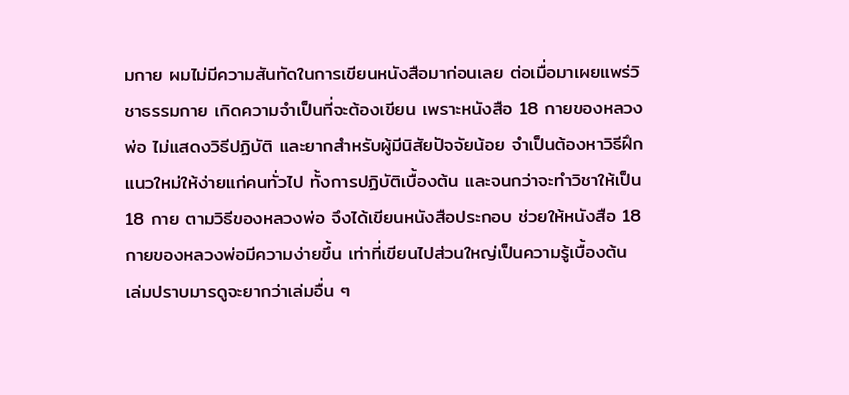มกาย ผมไม่มีความสันทัดในการเขียนหนังสือมาก่อนเลย ต่อเมื่อมาเผยแพร่วิชาธรรมกาย เกิดความจำเป็นที่จะต้องเขียน เพราะหนังสือ 18 กายของหลวงพ่อ ไม่แสดงวิธีปฏิบัติ และยากสำหรับผู้มีนิสัยปัจจัยน้อย จำเป็นต้องหาวิธีฝึกแนวใหม่ให้ง่ายแก่คนทั่วไป ทั้งการปฏิบัติเบื้องต้น และจนกว่าจะทำวิชาให้เป็น 18 กาย ตามวิธีของหลวงพ่อ จึงได้เขียนหนังสือประกอบ ช่วยให้หนังสือ 18 กายของหลวงพ่อมีความง่ายขึ้น เท่าที่เขียนไปส่วนใหญ่เป็นความรู้เบื้องต้น เล่มปราบมารดูจะยากว่าเล่มอื่น ๆ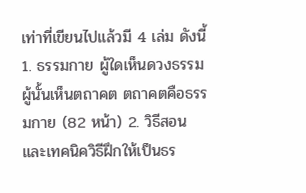เท่าที่เขียนไปแล้วมี 4 เล่ม ดังนี้ 1. ธรรมกาย ผู้ใดเห็นดวงธรรม ผู้นั้นเห็นตถาคต ตถาคตคือธรรมกาย (82 หน้า) 2. วิธีสอนและเทคนิควิธีฝึกให้เป็นธร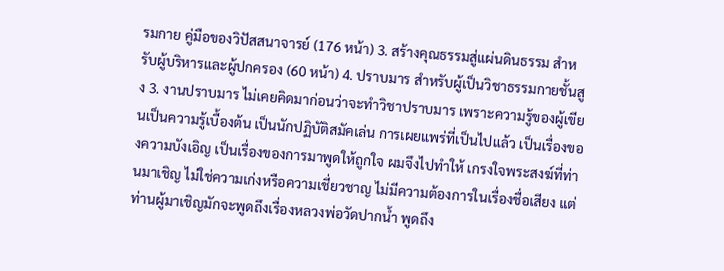รมกาย คู่มือของวิปัสสนาจารย์ (176 หน้า) 3. สร้างคุณธรรมสู่แผ่นดินธรรม สำหรับผู้บริหารและผู้ปกครอง (60 หน้า) 4. ปราบมาร สำหรับผู้เป็นวิชาธรรมกายชั้นสูง 3. งานปราบมาร ไม่เคยคิดมาก่อนว่าจะทำวิชาปราบมาร เพราะความรู้ของผู้เขียนเป็นความรู้เบื้องต้น เป็นนักปฏิบัติสมัคเล่น การเผยแพร่ที่เป็นไปแล้ว เป็นเรื่องของความบังเอิญ เป็นเรื่องของการมาพูดให้ถูกใจ ผมจึงไปทำให้ เกรงใจพระสงฆ์ที่ท่านมาเชิญ ไม่ใช่ความเก่งหรือความเชี่ยวชาญ ไม่มีความต้องการในเรื่องชื่อเสียง แต่ท่านผู้มาเชิญมักจะพูดถึงเรื่องหลวงพ่อวัดปากน้ำ พูดถึง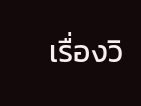เรื่องวิ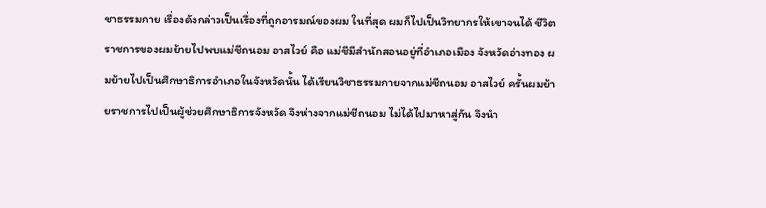ชาธรรมกาย เรื่องดังกล่าวเป็นเรื่องที่ถูกอารมณ์ของผม ในที่สุด ผมก็ไปเป็นวิทยากรให้เขาจนได้ ชีวิตราชการของผมย้ายไปพบแม่ชีถนอม อาสไวย์ คือ แม่ชีมีสำนักสอนอยู่ที่อำเภอเมือง จังหวัดอ่างทอง ผมย้ายไปเป็นศึกษาธิการอำเภอในจังหวัดนั้น ได้เรียนวิชาธรรมกายจากแม่ชีถนอม อาสไวย์ ครั้นผมย้ายราชการไปเป็นผู้ช่วยศึกษาธิการจังหวัด จึงห่างจากแม่ชีถนอม ไม่ได้ไปมาหาสู่กัน จึงนำ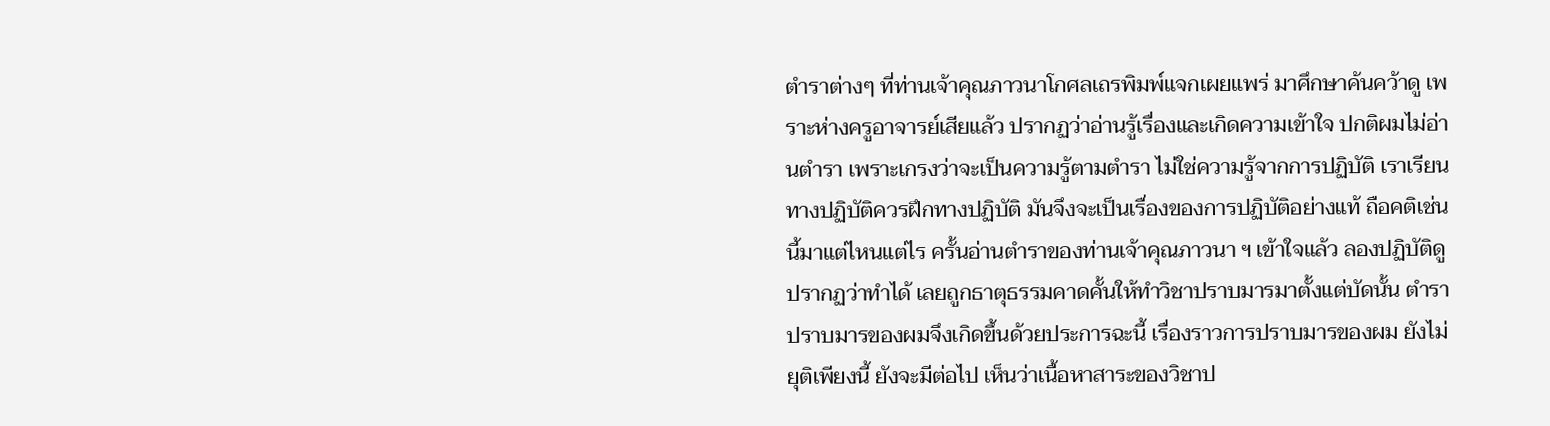ตำราต่างๆ ที่ท่านเจ้าคุณภาวนาโกศลเถรพิมพ์แจกเผยแพร่ มาศึกษาค้นคว้าดู เพราะห่างครูอาจารย์เสียแล้ว ปรากฏว่าอ่านรู้เรื่องและเกิดความเข้าใจ ปกติผมไม่อ่านตำรา เพราะเกรงว่าจะเป็นความรู้ตามตำรา ไม่ใช่ความรู้จากการปฏิบัติ เราเรียนทางปฏิบัติควรฝึกทางปฏิบัติ มันจึงจะเป็นเรื่องของการปฏิบัติอย่างแท้ ถือคติเช่นนี้มาแต่ไหนแต่ไร ครั้นอ่านตำราของท่านเจ้าคุณภาวนา ฯ เข้าใจแล้ว ลองปฏิบัติดู ปรากฏว่าทำได้ เลยถูกธาตุธรรมคาดคั้นให้ทำวิชาปราบมารมาตั้งแต่บัดนั้น ตำราปราบมารของผมจึงเกิดขึ้นด้วยประการฉะนี้ เรื่องราวการปราบมารของผม ยังไม่ยุติเพียงนี้ ยังจะมีต่อไป เห็นว่าเนื้อหาสาระของวิชาป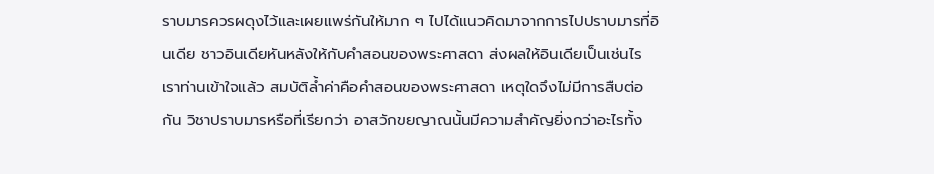ราบมารควรผดุงไว้และเผยแพร่กันให้มาก ๆ ไปได้แนวคิดมาจากการไปปราบมารที่อินเดีย ชาวอินเดียหันหลังให้กับคำสอนของพระศาสดา ส่งผลให้อินเดียเป็นเช่นไร เราท่านเข้าใจแล้ว สมบัติล้ำค่าคือคำสอนของพระศาสดา เหตุใดจึงไม่มีการสืบต่อกัน วิชาปราบมารหรือที่เรียกว่า อาสวักขยญาณนั้นมีความสำคัญยิ่งกว่าอะไรทั้ง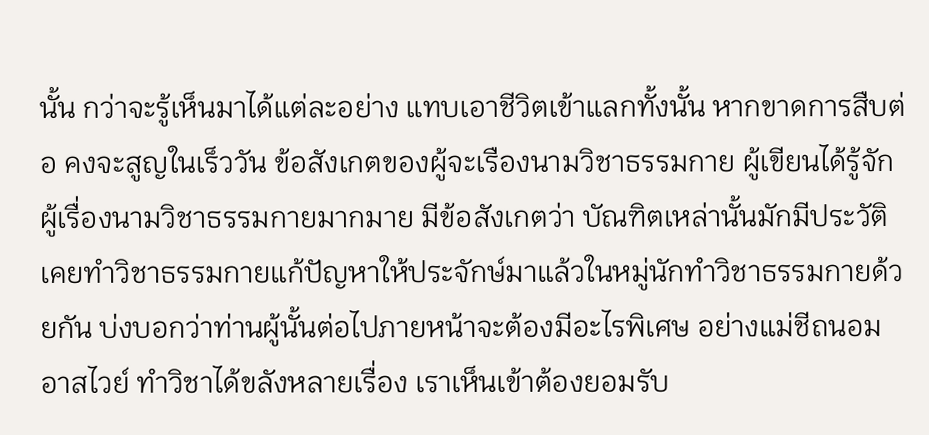นั้น กว่าจะรู้เห็นมาได้แต่ละอย่าง แทบเอาชีวิตเข้าแลกทั้งนั้น หากขาดการสืบต่อ คงจะสูญในเร็ววัน ข้อสังเกตของผู้จะเรืองนามวิชาธรรมกาย ผู้เขียนได้รู้จักผู้เรื่องนามวิชาธรรมกายมากมาย มีข้อสังเกตว่า บัณฑิตเหล่านั้นมักมีประวัติ เคยทำวิชาธรรมกายแก้ปัญหาให้ประจักษ์มาแล้วในหมู่นักทำวิชาธรรมกายด้วยกัน บ่งบอกว่าท่านผู้นั้นต่อไปภายหน้าจะต้องมีอะไรพิเศษ อย่างแม่ชีถนอม อาสไวย์ ทำวิชาได้ขลังหลายเรื่อง เราเห็นเข้าต้องยอมรับ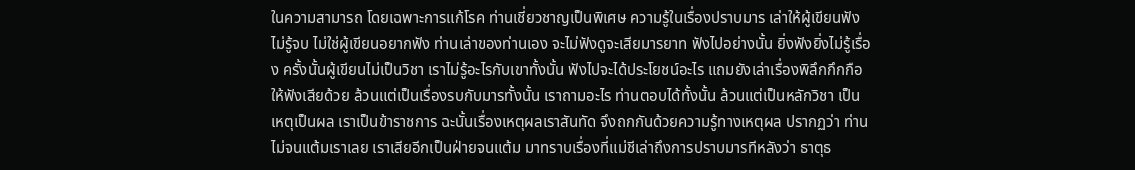ในความสามารถ โดยเฉพาะการแก้โรค ท่านเชี่ยวชาญเป็นพิเศษ ความรู้ในเรื่องปราบมาร เล่าให้ผู้เขียนฟังไม่รู้จบ ไม่ใช่ผู้เขียนอยากฟัง ท่านเล่าของท่านเอง จะไม่ฟังดูจะเสียมารยาท ฟังไปอย่างนั้น ยิ่งฟังยิ่งไม่รู้เรื่อง ครั้งนั้นผู้เขียนไม่เป็นวิชา เราไม่รู้อะไรกับเขาทั้งนั้น ฟังไปจะได้ประโยชน์อะไร แถมยังเล่าเรื่องพิลึกกึกกือ ให้ฟังเสียด้วย ล้วนแต่เป็นเรื่องรบกับมารทั้งนั้น เราถามอะไร ท่านตอบได้ทั้งนั้น ล้วนแต่เป็นหลักวิชา เป็นเหตุเป็นผล เราเป็นข้าราชการ ฉะนั้นเรื่องเหตุผลเราสันทัด จึงถกกันด้วยความรู้ทางเหตุผล ปรากฏว่า ท่านไม่จนแต้มเราเลย เราเสียอีกเป็นฝ่ายจนแต้ม มาทราบเรื่องที่แม่ชีเล่าถึงการปราบมารทีหลังว่า ธาตุธ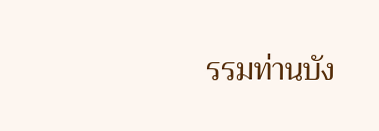รรมท่านบัง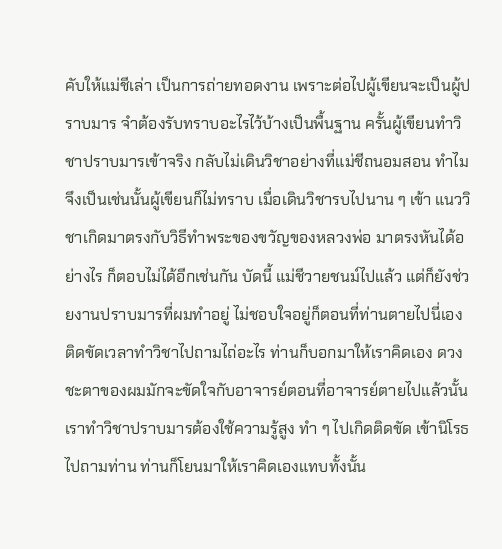คับให้แม่ชีเล่า เป็นการถ่ายทอดงาน เพราะต่อไปผู้เขียนจะเป็นผู้ปราบมาร จำต้องรับทราบอะไรไว้บ้างเป็นพื้นฐาน ครั้นผู้เขียนทำวิชาปราบมารเข้าจริง กลับไม่เดินวิชาอย่างที่แม่ชีถนอมสอน ทำไมจึงเป็นเช่นนั้นผู้เขียนก็ไม่ทราบ เมื่อเดินวิชารบไปนาน ๆ เข้า แนววิชาเกิดมาตรงกับวิธีทำพระของขวัญของหลวงพ่อ มาตรงหันได้อย่างไร ก็ตอบไม่ได้อีกเช่นกัน บัดนี้ แม่ชีวายชนม์ไปแล้ว แต่ก็ยังช่วยงานปราบมารที่ผมทำอยู่ ไม่ชอบใจอยู่ก็ตอนที่ท่านตายไปนี่เอง ติดขัดเวลาทำวิชาไปถามไถ่อะไร ท่านก็บอกมาให้เราคิดเอง ดวงชะตาของผมมักจะขัดใจกับอาจารย์ตอนที่อาจารย์ตายไปแล้วนั้น เราทำวิชาปราบมารต้องใช้ความรู้สูง ทำ ๆ ไปเกิดติดขัด เข้านิโรธไปถามท่าน ท่านก็โยนมาให้เราคิดเองแทบทั้งนั้น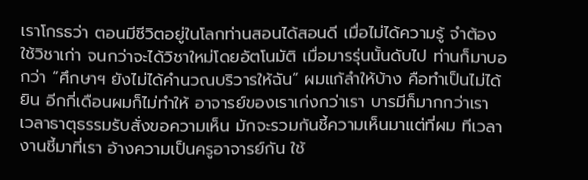เราโกรธว่า ตอนมีชีวิตอยู่ในโลกท่านสอนได้สอนดี เมื่อไม่ได้ความรู้ จำต้องใช้วิชาเก่า จนกว่าจะได้วิชาใหม่โดยอัตโนมัติ เมื่อมารรุ่นนั้นดับไป ท่านก็มาบอกว่า “ศึกษาฯ ยังไม่ได้คำนวณบริวารให้ฉัน” ผมแก้ลำให้บ้าง คือทำเป็นไม่ได้ยิน อีกกี่เดือนผมก็ไม่ทำให้ อาจารย์ของเราเก่งกว่าเรา บารมีก็มากกว่าเรา เวลาธาตุธรรมรับสั่งขอความเห็น มักจะรวมกันชี้ความเห็นมาแต่ที่ผม ทีเวลางานชี้มาที่เรา อ้างความเป็นครูอาจารย์กัน ใช้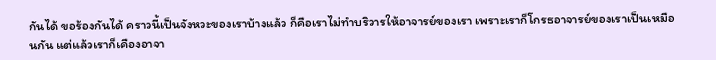กันได้ ขอร้องกันได้ คราวนี้เป็นจังหวะของเราบ้างแล้ว ก็คือเราไม่ทำบริวารให้อาจารย์ของเรา เพราะเราก็โกรธอาจารย์ของเราเป็นเหมือนกัน แต่แล้วเราก็เคืองอาจา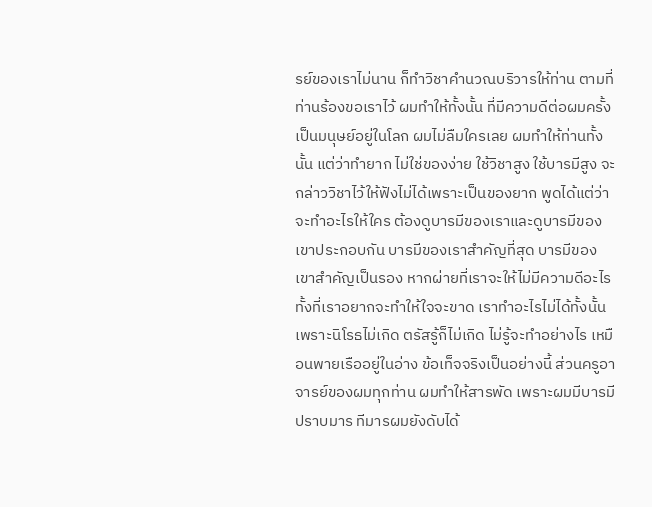รย์ของเราไม่นาน ก็ทำวิชาคำนวณบริวารให้ท่าน ตามที่ท่านร้องขอเราไว้ ผมทำให้ทั้งนั้น ที่มีความดีต่อผมครั้งเป็นมนุษย์อยู่ในโลก ผมไม่ลืมใครเลย ผมทำให้ท่านทั้งนั้น แต่ว่าทำยาก ไม่ใช่ของง่าย ใช้วิชาสูง ใช้บารมีสูง จะกล่าววิชาไว้ให้ฟังไม่ได้เพราะเป็นของยาก พูดได้แต่ว่า จะทำอะไรให้ใคร ต้องดูบารมีของเราและดูบารมีของเขาประกอบกัน บารมีของเราสำคัญที่สุด บารมีของเขาสำคัญเป็นรอง หากผ่ายที่เราจะให้ไม่มีความดีอะไร ทั้งที่เราอยากจะทำให้ใจจะขาด เราทำอะไรไม่ได้ทั้งนั้น เพราะนิโรธไม่เกิด ตรัสรู้ก็ไม่เกิด ไม่รู้จะทำอย่างไร เหมือนพายเรืออยู่ในอ่าง ข้อเท็จจริงเป็นอย่างนี้ ส่วนครูอาจารย์ของผมทุกท่าน ผมทำให้สารพัด เพราะผมมีบารมีปราบมาร ทีมารผมยังดับได้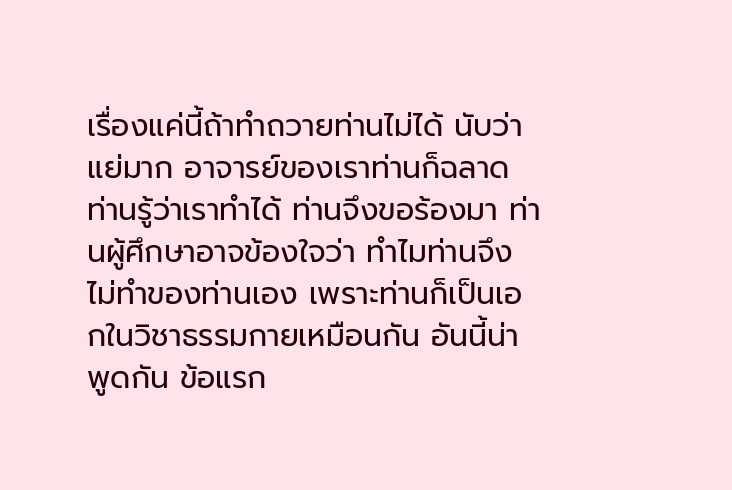เรื่องแค่นี้ถ้าทำถวายท่านไม่ได้ นับว่าแย่มาก อาจารย์ของเราท่านก็ฉลาด ท่านรู้ว่าเราทำได้ ท่านจึงขอร้องมา ท่านผู้ศึกษาอาจข้องใจว่า ทำไมท่านจึงไม่ทำของท่านเอง เพราะท่านก็เป็นเอกในวิชาธรรมกายเหมือนกัน อันนี้น่าพูดกัน ข้อแรก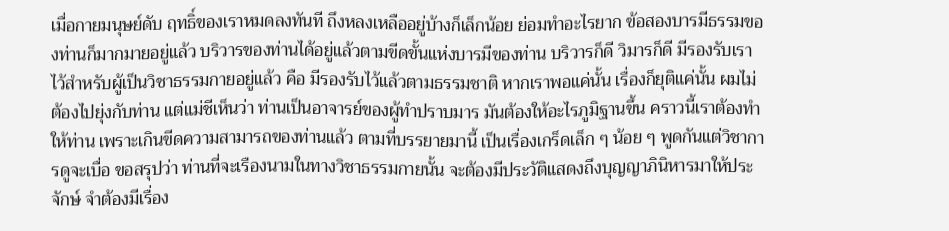เมื่อกายมนุษย์ดับ ฤทธิ์ของเราหมดลงทันที ถึงหลงเหลืออยู่บ้างก็เล็กน้อย ย่อมทำอะไรยาก ข้อสองบารมีธรรมของท่านก็มากมายอยู่แล้ว บริวารของท่านได้อยู่แล้วตามขีดขั้นแห่งบารมีของท่าน บริวารก็ดี วิมารก็ดี มีรองรับเราไว้สำหรับผู้เป็นวิชาธรรมกายอยู่แล้ว คือ มีรองรับไว้แล้วตามธรรมชาติ หากเราพอแค่นั้น เรื่องก็ยุติแค่นั้น ผมไม่ต้องไปยุ่งกับท่าน แต่แม่ชีเห็นว่า ท่านเป็นอาจารย์ของผู้ทำปราบมาร มันต้องให้อะไรภูมิฐานขึ้น คราวนี้เราต้องทำให้ท่าน เพราะเกินขีดความสามารถของท่านแล้ว ตามที่บรรยายมานี้ เป็นเรื่องเกร็ดเล็ก ๆ น้อย ๆ พูดกันแต่วิชาการดูจะเบื่อ ขอสรุปว่า ท่านที่จะเรืองนามในทางวิชาธรรมกายนั้น จะต้องมีประวัติแสดงถึงบุญญาภินิหารมาให้ประจักษ์ จำต้องมีเรื่อง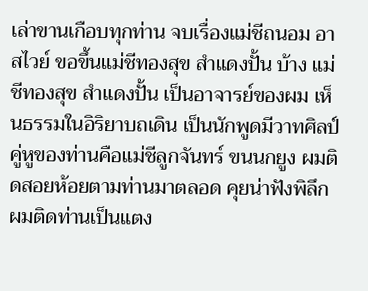เล่าขานเกือบทุกท่าน จบเรื่องแม่ชีถนอม อาสไวย์ ขอขึ้นแม่ชีทองสุข สำแดงปั้น บ้าง แม่ชีทองสุข สำแดงปั้น เป็นอาจารย์ของผม เห็นธรรมในอิริยาบถเดิน เป็นนักพูดมีวาทศิลป์ คู่หูของท่านคือแม่ชีลูกจันทร์ ขนนกยูง ผมติดสอยห้อยตามท่านมาตลอด คุยน่าฟังพิลึก ผมติดท่านเป็นแตง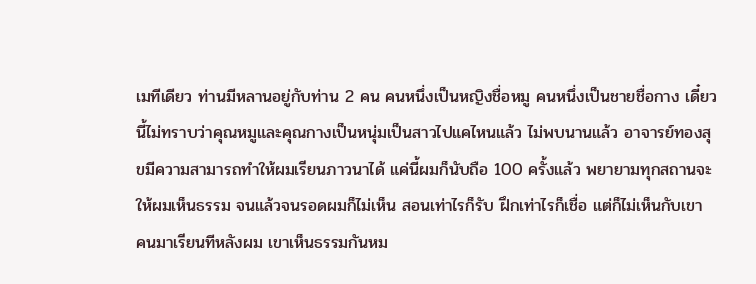เมทีเดียว ท่านมีหลานอยู่กับท่าน 2 คน คนหนึ่งเป็นหญิงชื่อหมู คนหนึ่งเป็นชายชื่อกาง เดี๋ยวนี้ไม่ทราบว่าคุณหมูและคุณกางเป็นหนุ่มเป็นสาวไปแคไหนแล้ว ไม่พบนานแล้ว อาจารย์ทองสุขมีความสามารถทำให้ผมเรียนภาวนาได้ แค่นี้ผมก็นับถือ 100 ครั้งแล้ว พยายามทุกสถานจะให้ผมเห็นธรรม จนแล้วจนรอดผมก็ไม่เห็น สอนเท่าไรก็รับ ฝึกเท่าไรก็เชื่อ แต่ก็ไม่เห็นกับเขา คนมาเรียนทีหลังผม เขาเห็นธรรมกันหม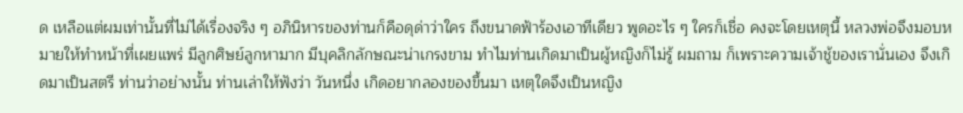ด เหลือแต่ผมเท่านั้นที่ไม่ได้เรื่องจริง ๆ อภินิหารของท่านก็คือดุด่าว่าใคร ถึงขนาดฟ้าร้องเอาทีเดียว พูดอะไร ๆ ใครก็เชื่อ คงจะโดยเหตุนี้ หลวงพ่อจึงมอบหมายให้ทำหน้าที่เผยแพร่ มีลูกศิษย์ลูกหามาก มีบุคลิกลักษณะน่าเกรงขาม ทำไมท่านเกิดมาเป็นผู้หญิงก็ไม่รู้ ผมถาม ก็เพราะความเจ้าชู้ของเรานั่นเอง จึงเกิดมาเป็นสตรี ท่านว่าอย่างนั้น ท่านเล่าให้ฟังว่า วันหนึ่ง เกิดอยากลองของขึ้นมา เหตุใดจึงเป็นหญิง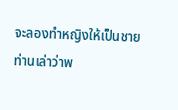จะลองทำหญิงให้เป็นชาย ท่านเล่าว่าพ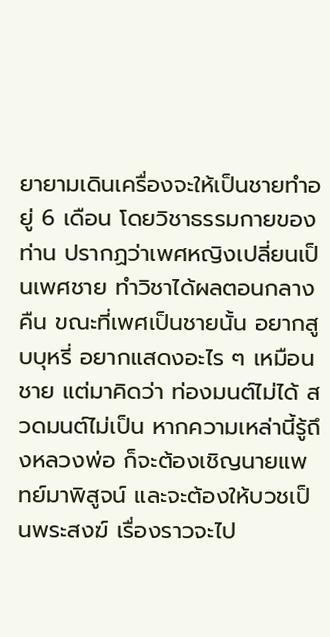ยายามเดินเครื่องจะให้เป็นชายทำอยู่ 6 เดือน โดยวิชาธรรมกายของท่าน ปรากฏว่าเพศหญิงเปลี่ยนเป็นเพศชาย ทำวิชาได้ผลตอนกลางคืน ขณะที่เพศเป็นชายนั้น อยากสูบบุหรี่ อยากแสดงอะไร ๆ เหมือนชาย แต่มาคิดว่า ท่องมนต์ไม่ได้ สวดมนต์ไม่เป็น หากความเหล่านี้รู้ถึงหลวงพ่อ ก็จะต้องเชิญนายแพทย์มาพิสูจน์ และจะต้องให้บวชเป็นพระสงฆ์ เรื่องราวจะไป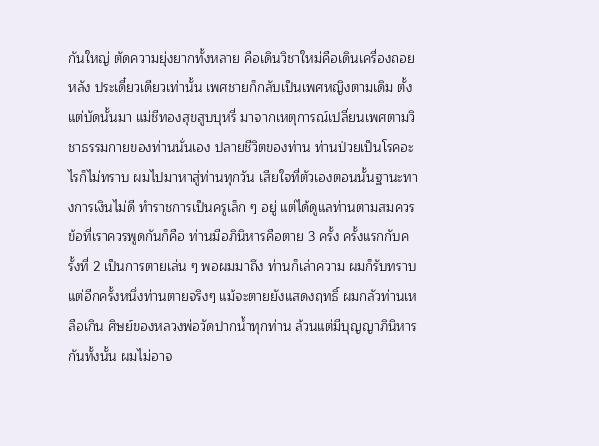กันใหญ่ ตัดความยุ่งยากทั้งหลาย คือเดินวิชาใหม่คือเดินเครื่องถอยหลัง ประเดี๋ยวเดียวเท่านั้น เพศชายก็กลับเป็นเพศหญิงตามเดิม ตั้งแต่บัดนั้นมา แม่ชีทองสุขสูบบุหรี่ มาจากเหตุการณ์เปลี่ยนเพศตามวิชาธรรมกายของท่านนั่นเอง ปลายชีวิตของท่าน ท่านป่วยเป็นโรคอะไรก็ไม่ทราบ ผมไปมาหาสู่ท่านทุกวัน เสียใจที่ตัวเองตอนนั้นฐานะทางการเงินไม่ดี ทำราชการเป็นครูเล็ก ๆ อยู่ แต่ได้ดูแลท่านตามสมควร ข้อที่เราควรพูดกันก็คือ ท่านมีอภินิหารคือตาย 3 ครั้ง ครั้งแรกกับครั้งที่ 2 เป็นการตายเล่น ๆ พอผมมาถึง ท่านก็เล่าความ ผมก็รับทราบ แต่อีกครั้งหนึ่งท่านตายจริงๆ แม้จะตายยังแสดงฤทธิ์ ผมกลัวท่านเหลือเกิน ศิษย์ของหลวงพ่อวัดปากน้ำทุกท่าน ล้วนแต่มีบุญญาภินิหารกันทั้งนั้น ผมไม่อาจ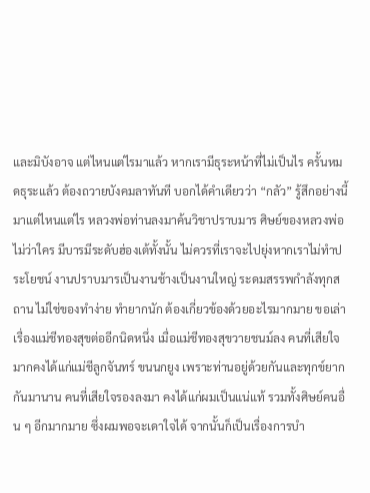และมิบังอาจ แต่ไหนแต่ไรมาแล้ว หากเรามีธุระหน้าที่ไม่เป็นไร ครั้นหมดธุระแล้ว ต้องถวายบังคมลาทันที บอกได้คำเดียวว่า “กลัว” รู้สึกอย่างนี้มาแต่ไหนแต่ไร หลวงพ่อท่านลงมาค้นวิชาปราบมาร ศิษย์ของหลวงพ่อไม่ว่าใคร มีบารมีระดับฮ่องเต้ทั้งนั้น ไม่ควรที่เราจะไปยุ่งหากเราไม่ทำประโยชน์ งานปราบมารเป็นงานช้างเป็นงานใหญ่ ระดมสรรพกำลังทุกสถาน ไม่ใช่ของทำง่าย ทำยากนัก ต้องเกี่ยวข้องด้วยอะไรมากมาย ขอเล่าเรื่องแม่ชีทองสุขต่ออีกนิดหนึ่ง เมื่อแม่ชีทองสุขวายชนม์ลง คนที่เสียใจมากคงได้แก่แม่ชีลูกจันทร์ ขนนกยูง เพราะท่านอยู่ด้วยกันและทุกข์ยากกันมานาน คนที่เสียใจรองลงมา คงได้แก่ผมเป็นแน่แท้ รวมทั้งศิษย์คนอื่น ๆ อีกมากมาย ซึ่งผมพอจะเดาใจได้ จากนั้นก็เป็นเรื่องการบำ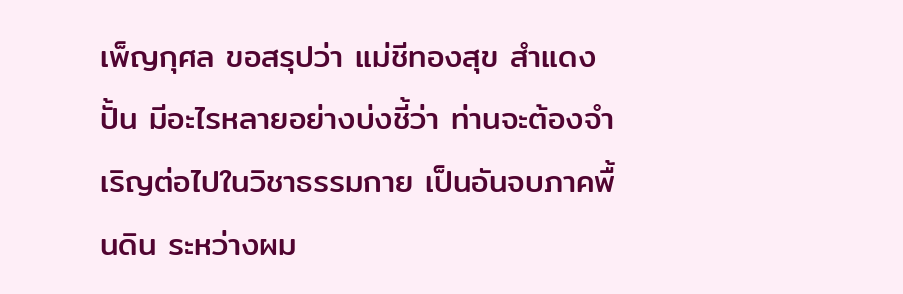เพ็ญกุศล ขอสรุปว่า แม่ชีทองสุข สำแดงปั้น มีอะไรหลายอย่างบ่งชี้ว่า ท่านจะต้องจำเริญต่อไปในวิชาธรรมกาย เป็นอันจบภาคพื้นดิน ระหว่างผม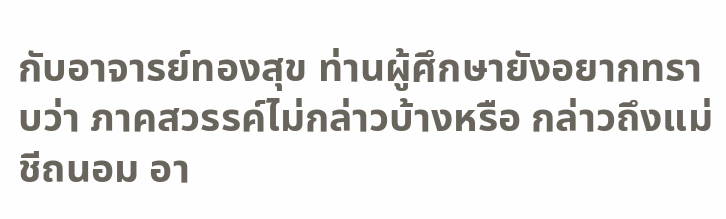กับอาจารย์ทองสุข ท่านผู้ศึกษายังอยากทราบว่า ภาคสวรรค์ไม่กล่าวบ้างหรือ กล่าวถึงแม่ชีถนอม อา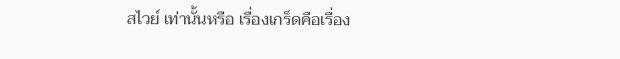สไวย์ เท่านั้นหรือ เรื่องเกร็ดคือเรื่อง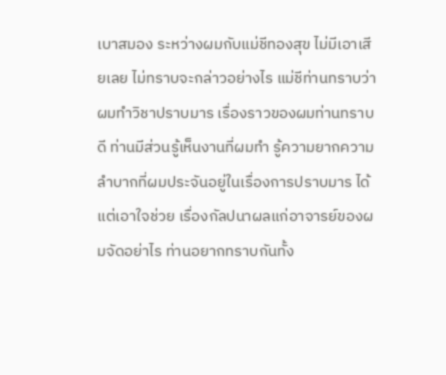เบาสมอง ระหว่างผมกับแม่ชีทองสุข ไม่มีเอาเสียเลย ไม่ทราบจะกล่าวอย่างไร แม่ชีท่านทราบว่าผมทำวิชาปราบมาร เรื่องราวของผมท่านทราบดี ท่านมีส่วนรู้เห็นงานที่ผมทำ รู้ความยากความลำบากที่ผมประจันอยู่ในเรื่องการปราบมาร ได้แต่เอาใจช่วย เรื่องกัลปนาผลแก่อาจารย์ของผมจัดอย่าไร ท่านอยากทราบกันทั้ง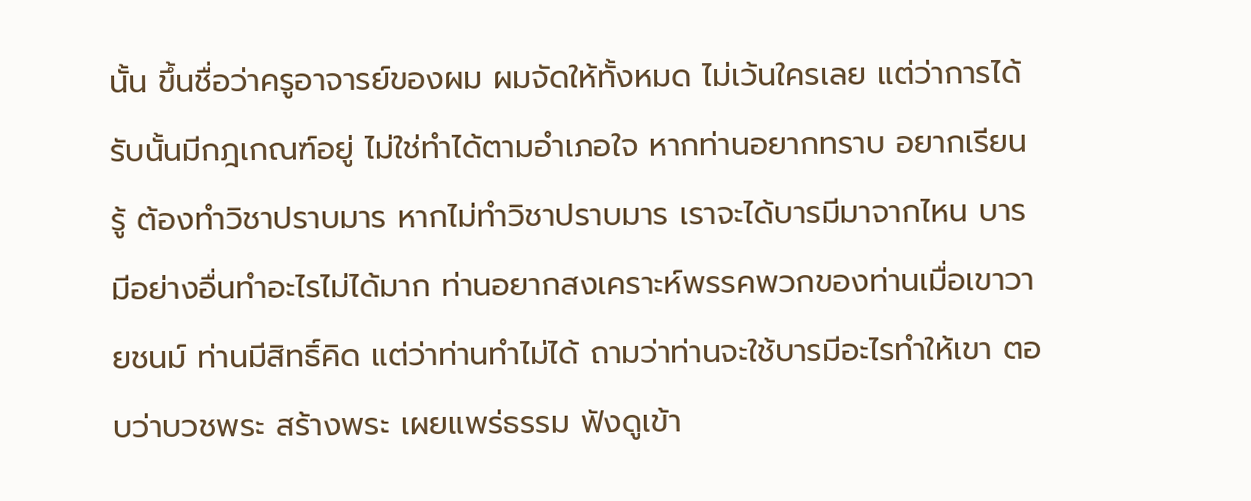นั้น ขึ้นชื่อว่าครูอาจารย์ของผม ผมจัดให้ทั้งหมด ไม่เว้นใครเลย แต่ว่าการได้รับนั้นมีกฎเกณฑ์อยู่ ไม่ใช่ทำได้ตามอำเภอใจ หากท่านอยากทราบ อยากเรียนรู้ ต้องทำวิชาปราบมาร หากไม่ทำวิชาปราบมาร เราจะได้บารมีมาจากไหน บารมีอย่างอื่นทำอะไรไม่ได้มาก ท่านอยากสงเคราะห์พรรคพวกของท่านเมื่อเขาวายชนม์ ท่านมีสิทธิ์คิด แต่ว่าท่านทำไม่ได้ ถามว่าท่านจะใช้บารมีอะไรทำให้เขา ตอบว่าบวชพระ สร้างพระ เผยแพร่ธรรม ฟังดูเข้า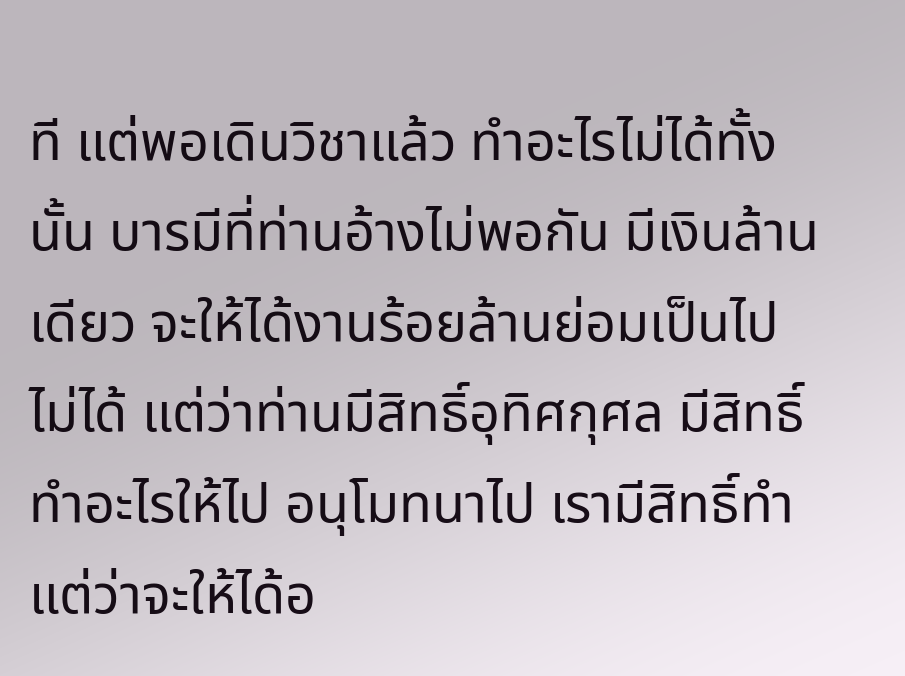ที แต่พอเดินวิชาแล้ว ทำอะไรไม่ได้ทั้งนั้น บารมีที่ท่านอ้างไม่พอกัน มีเงินล้านเดียว จะให้ได้งานร้อยล้านย่อมเป็นไปไม่ได้ แต่ว่าท่านมีสิทธิ์อุทิศกุศล มีสิทธิ์ทำอะไรให้ไป อนุโมทนาไป เรามีสิทธิ์ทำ แต่ว่าจะให้ได้อ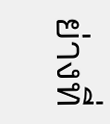ย่างที่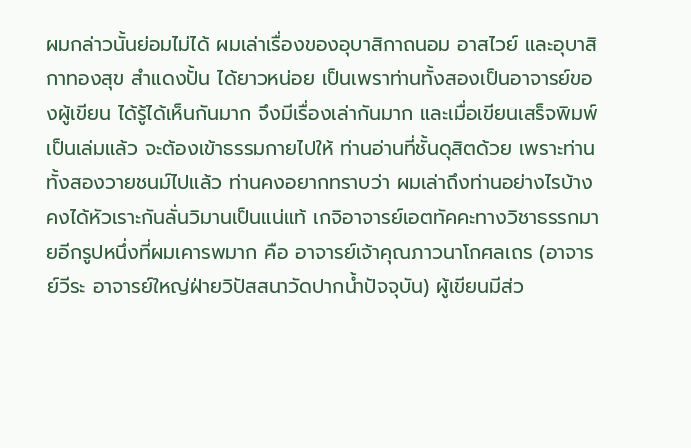ผมกล่าวนั้นย่อมไม่ได้ ผมเล่าเรื่องของอุบาสิกาถนอม อาสไวย์ และอุบาสิกาทองสุข สำแดงปั้น ได้ยาวหน่อย เป็นเพราท่านทั้งสองเป็นอาจารย์ของผู้เขียน ได้รู้ได้เห็นกันมาก จึงมีเรื่องเล่ากันมาก และเมื่อเขียนเสร็จพิมพ์เป็นเล่มแล้ว จะต้องเข้าธรรมกายไปให้ ท่านอ่านที่ชั้นดุสิตด้วย เพราะท่านทั้งสองวายชนม์ไปแล้ว ท่านคงอยากทราบว่า ผมเล่าถึงท่านอย่างไรบ้าง คงได้หัวเราะกันลั่นวิมานเป็นแน่แท้ เกจิอาจารย์เอตทัคคะทางวิชาธรรกมายอีกรูปหนึ่งที่ผมเคารพมาก คือ อาจารย์เจ้าคุณภาวนาโกศลเถร (อาจารย์วีระ อาจารย์ใหญ่ฝ่ายวิปัสสนาวัดปากน้ำปัจจุบัน) ผู้เขียนมีส่ว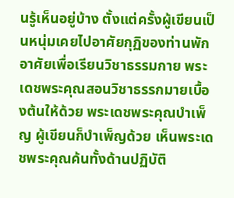นรู้เห็นอยู่บ้าง ตั้งแต่ครั้งผู้เขียนเป็นหนุ่มเคยไปอาศัยกุฏิของท่านพักอาศัยเพื่อเรียนวิชาธรรมกาย พระเดชพระคุณสอนวิชาธรรกมายเบื้องต้นให้ด้วย พระเดชพระคุณบำเพ็ญ ผู้เขียนก็บำเพ็ญด้วย เห็นพระเดชพระคุณค้นทั้งด้านปฏิบัติ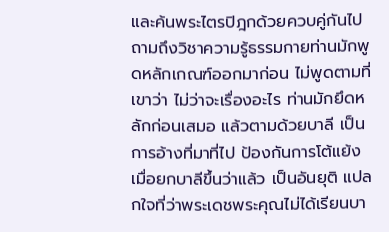และค้นพระไตรปิฎกด้วยควบคู่กันไป ถามถึงวิชาความรู้ธรรมกายท่านมักพูดหลักเกณฑ์ออกมาก่อน ไม่พูดตามที่เขาว่า ไม่ว่าจะเรื่องอะไร ท่านมักยึดหลักก่อนเสมอ แล้วตามด้วยบาลี เป็นการอ้างที่มาที่ไป ป้องกันการโต้แย้ง เมื่อยกบาลีขึ้นว่าแล้ว เป็นอันยุติ แปลกใจที่ว่าพระเดชพระคุณไม่ได้เรียนบา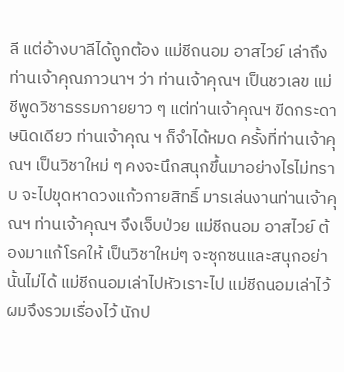ลี แต่อ้างบาลีได้ถูกต้อง แม่ชีถนอม อาสไวย์ เล่าถึงท่านเจ้าคุณภาวนาฯ ว่า ท่านเจ้าคุณฯ เป็นชวเลข แม่ชีพูดวิชาธรรมกายยาว ๆ แต่ท่านเจ้าคุณฯ ขีดกระดาษนิดเดียว ท่านเจ้าคุณ ฯ ก็จำได้หมด ครั้งที่ท่านเจ้าคุณฯ เป็นวิชาใหม่ ๆ คงจะนึกสนุกขึ้นมาอย่างไรไม่ทราบ จะไปขุดหาดวงแก้วกายสิทธิ์ มารเล่นงานท่านเจ้าคุณฯ ท่านเจ้าคุณฯ จึงเจ็บป่วย แม่ชีถนอม อาสไวย์ ต้องมาแก้โรคให้ เป็นวิชาใหม่ๆ จะซุกซนและสนุกอย่านั้นไม่ได้ แม่ชีถนอมเล่าไปหัวเราะไป แม่ชีถนอมเล่าไว้ ผมจึงรวมเรื่องไว้ นักป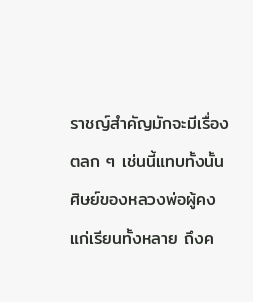ราชญ์สำคัญมักจะมีเรื่องตลก ๆ เช่นนี้แทบทั้งนั้น ศิษย์ของหลวงพ่อผู้คงแก่เรียนทั้งหลาย ถึงค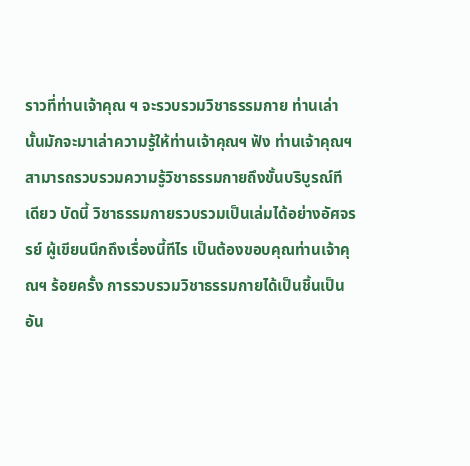ราวที่ท่านเจ้าคุณ ฯ จะรวบรวมวิชาธรรมกาย ท่านเล่านั้นมักจะมาเล่าความรู้ให้ท่านเจ้าคุณฯ ฟัง ท่านเจ้าคุณฯ สามารถรวบรวมความรู้วิชาธรรมกายถึงขั้นบริบูรณ์ทีเดียว บัดนี้ วิชาธรรมกายรวบรวมเป็นเล่มได้อย่างอัศจรรย์ ผู้เขียนนึกถึงเรื่องนี้ทีไร เป็นต้องขอบคุณท่านเจ้าคุณฯ ร้อยครั้ง การรวบรวมวิชาธรรมกายได้เป็นชิ้นเป็นอัน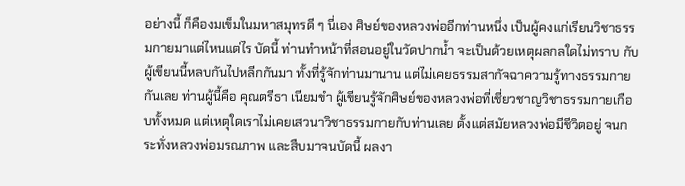อย่างนี้ ก็คืองมเข็มในมหาสมุทรดี ๆ นี่เอง ศิษย์ของหลวงพ่ออีกท่านหนึ่ง เป็นผู้คงแก่เรียนวิชาธรรมกายมาแต่ไหนแต่ไร บัดนี้ ท่านทำหน้าที่สอนอยู่ในวัดปากน้ำ จะเป็นด้วยเหตุผลกลใดไม่ทราบ กับผู้เขียนนี้หลบกันไปหลีกกันมา ทั้งที่รู้จักท่านมานาน แต่ไม่เคยธรรมสากัจฉาความรู้ทางธรรมกายกันเลย ท่านผู้นี้คือ คุณตรีธา เนียมขำ ผู้เขียนรู้จักศิษย์ของหลวงพ่อที่เชี่ยวชาญวิชาธรรมกายเกือบทั้งหมด แต่เหตุใดเราไม่เคยเสวนาวิชาธรรมกายกับท่านเลย ตั้งแต่สมัยหลวงพ่อมีชีวิตอยู่ จนกระทั่งหลวงพ่อมรณภาพ และสืบมาจนบัดนี้ ผลงา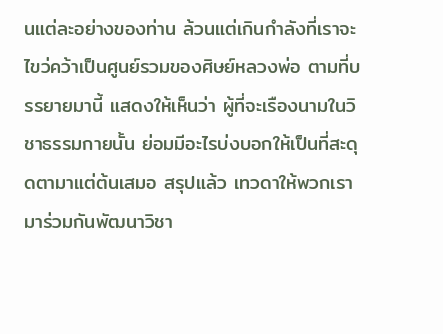นแต่ละอย่างของท่าน ล้วนแต่เกินกำลังที่เราจะไขว่คว้าเป็นศูนย์รวมของศิษย์หลวงพ่อ ตามที่บรรยายมานี้ แสดงให้เห็นว่า ผู้ที่จะเรืองนามในวิชาธรรมกายนั้น ย่อมมีอะไรบ่งบอกให้เป็นที่สะดุดตามาแต่ต้นเสมอ สรุปแล้ว เทวดาให้พวกเรามาร่วมกันพัฒนาวิชา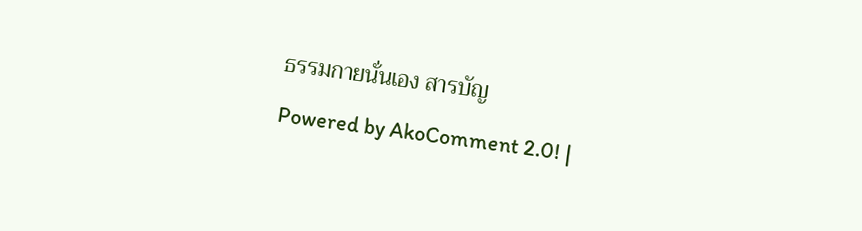ธรรมกายนั่นเอง สารบัญ
Powered by AkoComment 2.0! |